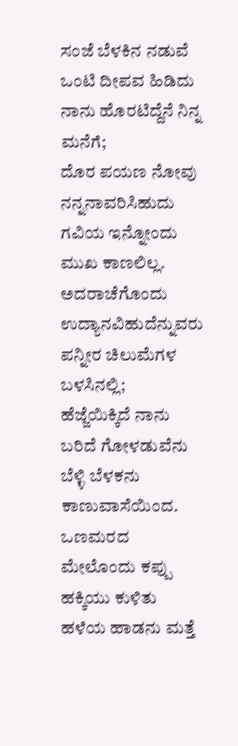ಸಂಜೆ ಬೆಳಕಿನ ನಡುವೆ ಒಂಟಿ ದೀಪವ ಹಿಡಿದು
ನಾನು ಹೊರಟಿದ್ದೆನೆ ನಿನ್ನ ಮನೆಗೆ;
ದೊರ ಪಯಣ ನೋವು ನನ್ನನಾವರಿಸಿಹುದು
ಗವಿಯ ಇನ್ನೋಂದು ಮುಖ ಕಾಣಲಿಲ್ಲ.
ಅದರಾಚೆಗೊಂದು ಉದ್ಯಾನವಿಹುದೆನ್ನುವರು
ಪನ್ನೀರ ಚಿಲುಮೆಗಳ ಬಳಸಿನಲ್ಲಿ;
ಹೆಜ್ಜೆಯಿಕ್ಕಿದೆ ನಾನು ಬರಿದೆ ಗೋಳಡುವೆನು
ಬೆಳ್ಳಿ ಬೆಳಕನು ಕಾಣುವಾಸೆಯಿಂದ.
ಒಣಮರದ ಮೇಲೊಂದು ಕಪ್ಪು ಹಕ್ಕಿಯು ಕುಳಿತು
ಹಳೆಯ ಹಾಡನು ಮತ್ತೆ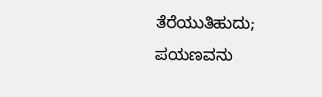ತೆರೆಯುತಿಹುದು;
ಪಯಣವನು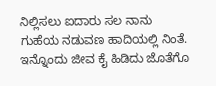ನಿಲ್ಲಿಸಲು ಐದಾರು ಸಲ ನಾನು
ಗುಹೆಯ ನಡುವಣ ಹಾದಿಯಲ್ಲಿ ನಿಂತೆ.
ಇನ್ನೊಂದು ಜೀವ ಕೈ ಹಿಡಿದು ಜೊತೆಗೊ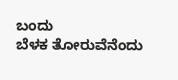ಬಂದು
ಬೆಳಕ ತೋರುವೆನೆಂದು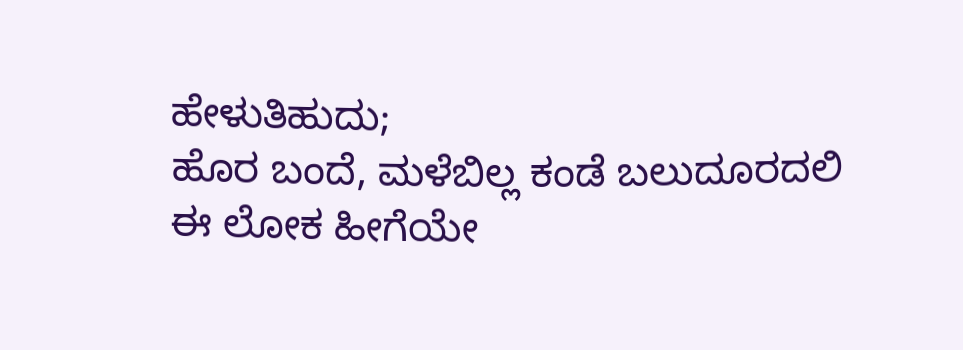ಹೇಳುತಿಹುದು;
ಹೊರ ಬಂದೆ, ಮಳೆಬಿಲ್ಲ ಕಂಡೆ ಬಲುದೂರದಲಿ
ಈ ಲೋಕ ಹೀಗೆಯೇ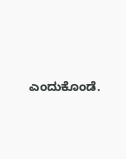ಎಂದುಕೊಂಡೆ.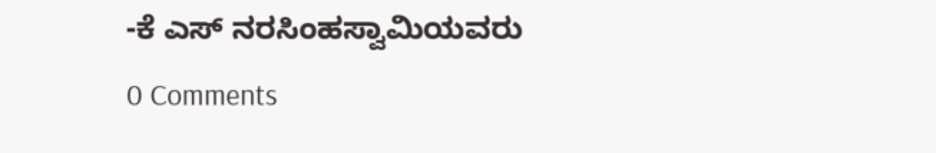-ಕೆ ಎಸ್ ನರಸಿಂಹಸ್ವಾಮಿಯವರು
0 Comments